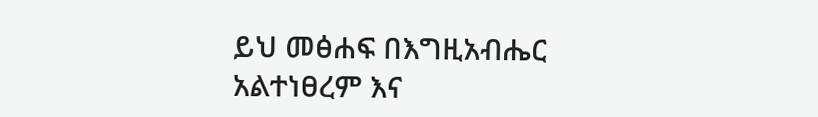ይህ መፅሐፍ በእግዚአብሔር አልተነፀረም እና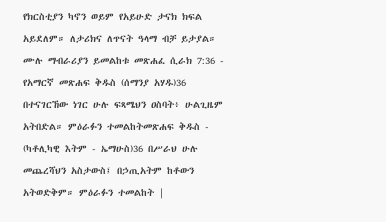የክርስቲያን ካኖን ወይም የአይሁድ ታናክ ክፍል አይደለም። ለታሪክና ለጥናት ዓላማ ብቻ ይታያል። ሙሉ ማብራሪያን ይመልከቱ መጽሐፈ ሲራክ 7:36 - የአማርኛ መጽሐፍ ቅዱስ (ሰማንያ አሃዱ)36 በተናገርኸው ነገር ሁሉ ፍጻሜህን ዐስባት፥ ሁልጊዜም አትበድል። ምዕራፉን ተመልከትመጽሐፍ ቅዱስ - (ካቶሊካዊ እትም - ኤማሁስ)36 በሥራህ ሁሉ መጨረሻህን አስታውስ፤ በኃጢአትም ከቶውን አትወድቅም። ምዕራፉን ተመልከት |